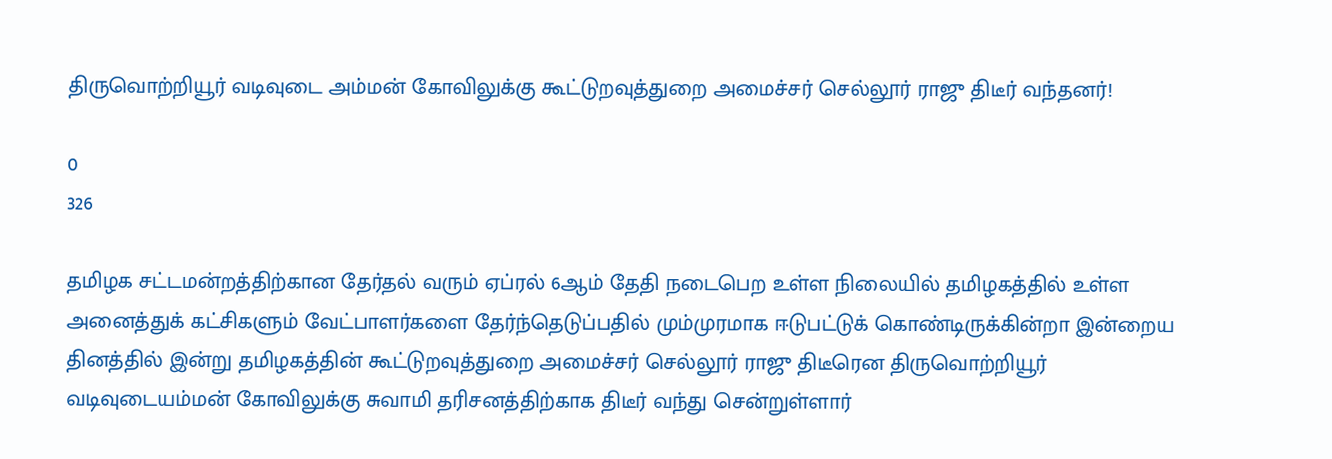திருவொற்றியூர் வடிவுடை அம்மன் கோவிலுக்கு கூட்டுறவுத்துறை அமைச்சர் செல்லூர் ராஜு திடீர் வந்தனர்!

0
326

தமிழக சட்டமன்றத்திற்கான தேர்தல் வரும் ஏப்ரல் 6ஆம் தேதி நடைபெற உள்ள நிலையில் தமிழகத்தில் உள்ள அனைத்துக் கட்சிகளும் வேட்பாளர்களை தேர்ந்தெடுப்பதில் மும்முரமாக ஈடுபட்டுக் கொண்டிருக்கின்றா இன்றைய தினத்தில் இன்று தமிழகத்தின் கூட்டுறவுத்துறை அமைச்சர் செல்லூர் ராஜு திடீரென திருவொற்றியூர் வடிவுடையம்மன் கோவிலுக்கு சுவாமி தரிசனத்திற்காக திடீர் வந்து சென்றுள்ளார்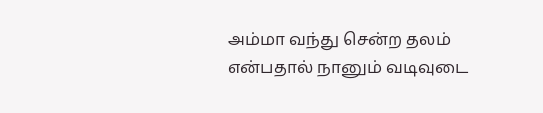அம்மா வந்து சென்ற தலம் என்பதால் நானும் வடிவுடை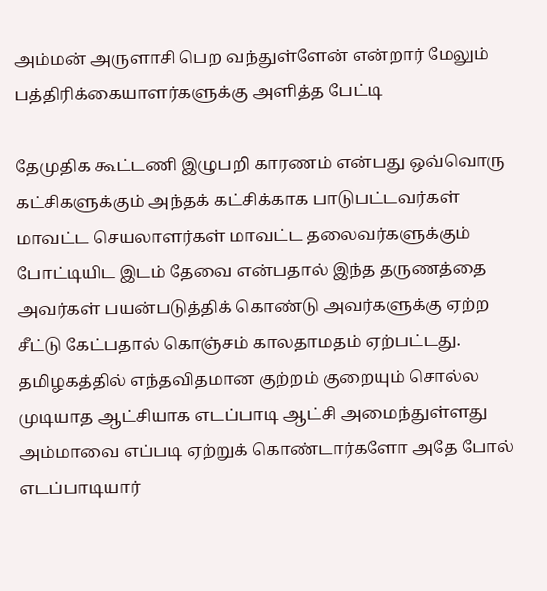அம்மன் அருளாசி பெற வந்துள்ளேன் என்றார் மேலும் பத்திரிக்கையாளர்களுக்கு அளித்த பேட்டி

தேமுதிக கூட்டணி இழுபறி காரணம் என்பது ஒவ்வொரு கட்சிகளுக்கும் அந்தக் கட்சிக்காக பாடுபட்டவர்கள் மாவட்ட செயலாளர்கள் மாவட்ட தலைவர்களுக்கும் போட்டியிட இடம் தேவை என்பதால் இந்த தருணத்தை அவர்கள் பயன்படுத்திக் கொண்டு அவர்களுக்கு ஏற்ற சீட்டு கேட்பதால் கொஞ்சம் காலதாமதம் ஏற்பட்டது.
தமிழகத்தில் எந்தவிதமான குற்றம் குறையும் சொல்ல முடியாத ஆட்சியாக எடப்பாடி ஆட்சி அமைந்துள்ளது அம்மாவை எப்படி ஏற்றுக் கொண்டார்களோ அதே போல் எடப்பாடியார்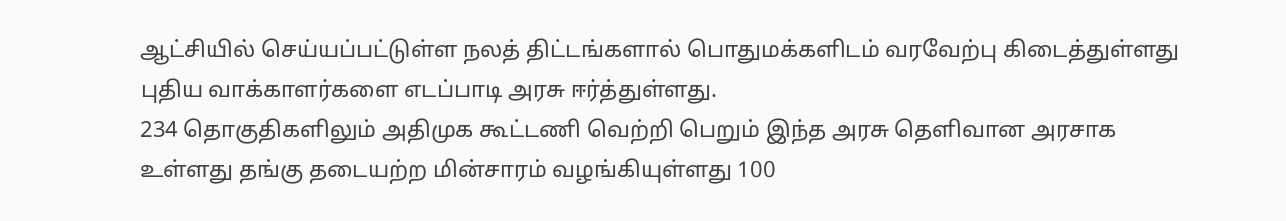ஆட்சியில் செய்யப்பட்டுள்ள நலத் திட்டங்களால் பொதுமக்களிடம் வரவேற்பு கிடைத்துள்ளது புதிய வாக்காளர்களை எடப்பாடி அரசு ஈர்த்துள்ளது.
234 தொகுதிகளிலும் அதிமுக கூட்டணி வெற்றி பெறும் இந்த அரசு தெளிவான அரசாக உள்ளது தங்கு தடையற்ற மின்சாரம் வழங்கியுள்ளது 100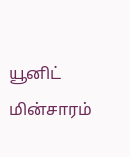யூனிட் மின்சாரம்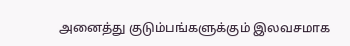அனைத்து குடும்பங்களுக்கும் இலவசமாக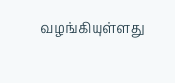வழங்கியுள்ளது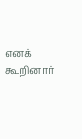எனக் கூறினார்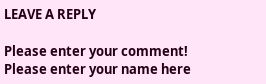LEAVE A REPLY

Please enter your comment!
Please enter your name here